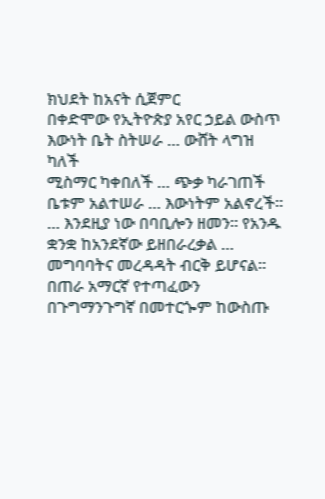ክህደት ከአናት ሲጀምር
በቀድሞው የኢትዮጵያ አየር ኃይል ውስጥ
እውነት ቤት ስትሠራ … ውሸት ላግዝ ካለች
ሚስማር ካቀበለች … ጭቃ ካራገጠች
ቤቱም አልተሠራ … እውነትም አልኖረች።
… እንደዚያ ነው በባቢሎን ዘመን። የአንዱ ቋንቋ ከአንደኛው ይዘበራረቃል … መግባባትና መረዳዳት ብርቅ ይሆናል። በጠራ አማርኛ የተጣፈውን በጉግማንጉግኛ በመተርጐም ከውስጡ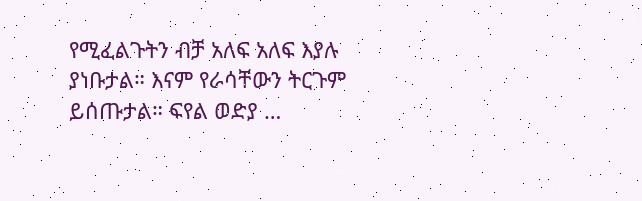የሚፈልጉትን ብቻ አለፍ አለፍ እያሉ ያነቡታል። እናም የራሳቸውን ትርጉም ይሰጡታል። ፍየል ወድያ …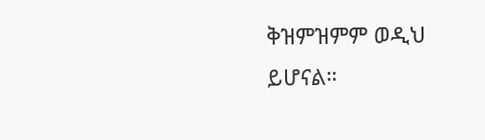ቅዝምዝምም ወዲህ ይሆናል።